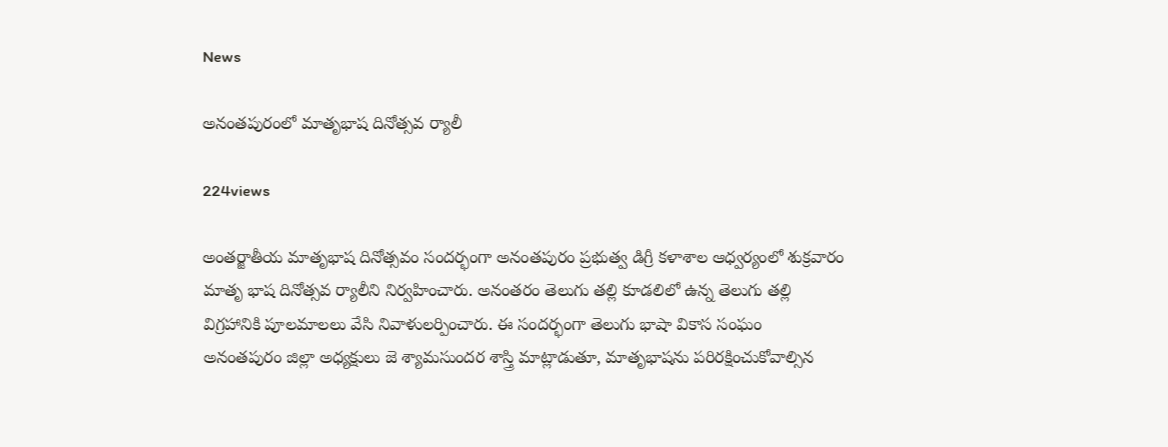News

అనంతపురంలో మాతృభాష దినోత్సవ ర్యాలీ

224views

అంతర్జాతీయ మాతృభాష దినోత్సవం సందర్భంగా అనంతపురం ప్రభుత్వ డిగ్రీ కళాశాల ఆధ్వర్యంలో శుక్రవారం మాతృ భాష దినోత్సవ ర్యాలీని నిర్వహించారు. అనంతరం తెలుగు తల్లి కూడలిలో ఉన్న తెలుగు తల్లి విగ్రహానికి పూలమాలలు వేసి నివాళులర్పించారు. ఈ సందర్భంగా తెలుగు భాషా వికాస సంఘం అనంతపురం జిల్లా అధ్యక్షులు జె శ్యామసుందర శాస్త్రి మాట్లాడుతూ, మాతృభాషను పరిరక్షించుకోవాల్సిన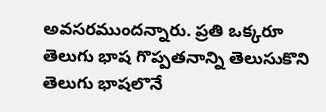అవసరముందన్నారు. ప్రతి ఒక్కరూ తెలుగు భాష గొప్పతనాన్ని తెలుసుకొని తెలుగు భాషలొనే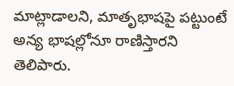మాట్లాడాలని, మాతృభాషపై పట్టుంటే అన్య భాషల్లోనూ రాణిస్తారని తెలిపారు.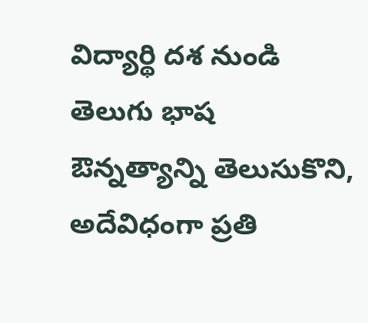విద్యార్థి దశ నుండి తెలుగు భాష ఔన్నత్యాన్ని తెలుసుకొని, అదేవిధంగా ప్రతి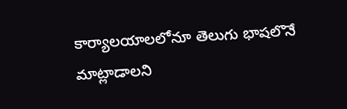కార్యాలయాలలోనూ తెలుగు భాషలొనే మాట్లాడాలని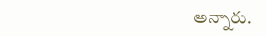అన్నారు.